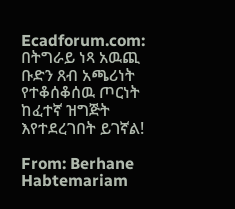Ecadforum.com: በትግራይ ነጻ አዉጪ ቡድን ጸብ አጫሪነት የተቆሰቆሰዉ ጦርነት ከፈተኛ ዝግጅት እየተደረገበት ይገኛል!

From: Berhane Habtemariam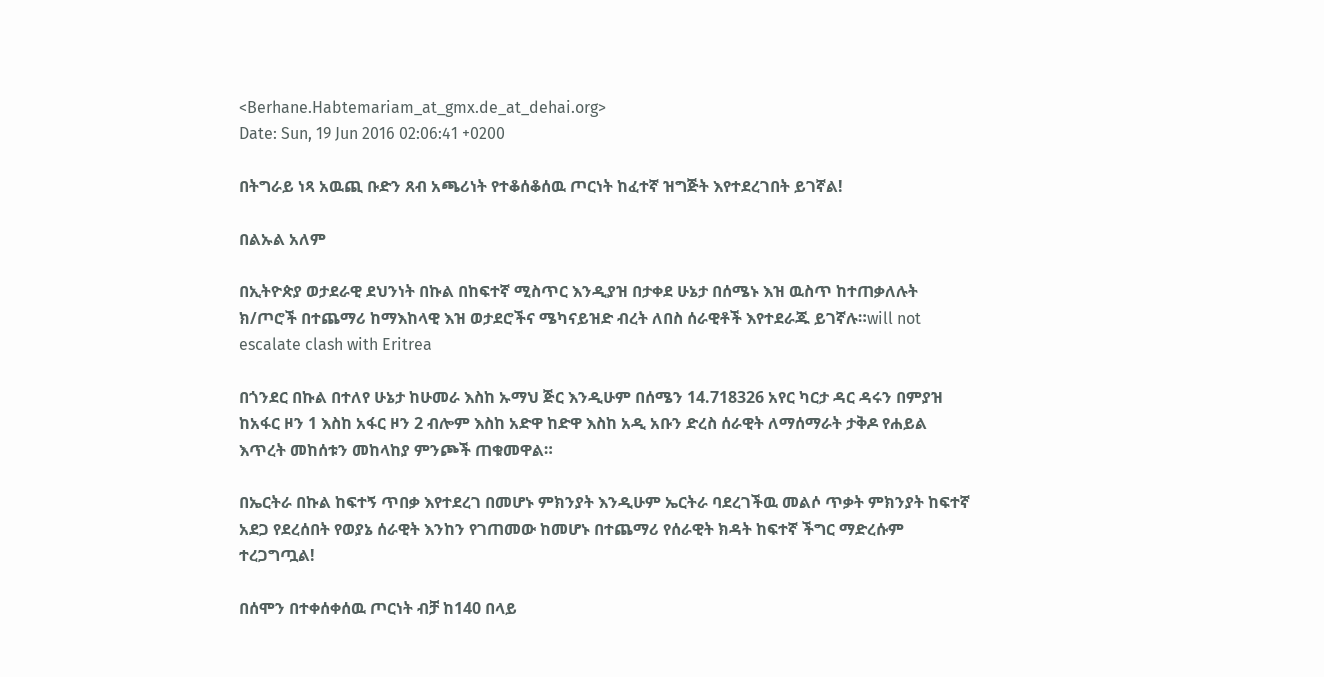<Berhane.Habtemariam_at_gmx.de_at_dehai.org>
Date: Sun, 19 Jun 2016 02:06:41 +0200

በትግራይ ነጻ አዉጪ ቡድን ጸብ አጫሪነት የተቆሰቆሰዉ ጦርነት ከፈተኛ ዝግጅት እየተደረገበት ይገኛል!

በልኡል አለም

በኢትዮጵያ ወታደራዊ ደህንነት በኩል በከፍተኛ ሚስጥር እንዲያዝ በታቀደ ሁኔታ በሰሜኑ እዝ ዉስጥ ከተጠቃለሉት ክ/ጦሮች በተጨማሪ ከማእከላዊ እዝ ወታደሮችና ሜካናይዝድ ብረት ለበስ ሰራዊቶች እየተደራጁ ይገኛሉ።will not escalate clash with Eritrea

በጎንደር በኩል በተለየ ሁኔታ ከሁመራ እስከ ኡማህ ጅር እንዲሁም በሰሜን 14.718326 አየር ካርታ ዳር ዳሩን በምያዝ ከአፋር ዞን 1 እስከ አፋር ዞን 2 ብሎም እስከ አድዋ ከድዋ እስከ አዲ አቡን ድረስ ሰራዊት ለማሰማራት ታቅዶ የሐይል እጥረት መከሰቱን መከላከያ ምንጮች ጠቁመዋል።

በኤርትራ በኩል ከፍተኝ ጥበቃ እየተደረገ በመሆኑ ምክንያት እንዲሁም ኤርትራ ባደረገችዉ መልሶ ጥቃት ምክንያት ከፍተኛ አደጋ የደረሰበት የወያኔ ሰራዊት እንከን የገጠመው ከመሆኑ በተጨማሪ የሰራዊት ክዳት ከፍተኛ ችግር ማድረሱም ተረጋግጧል!

በሰሞን በተቀሰቀሰዉ ጦርነት ብቻ ከ140 በላይ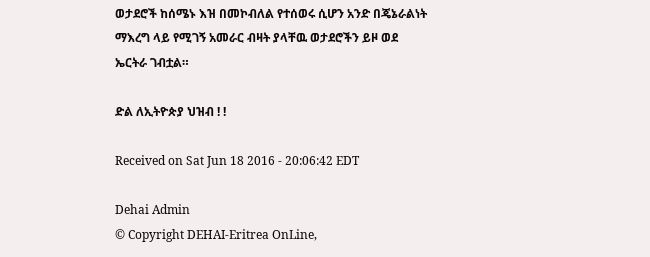ወታደሮች ከሰሜኑ እዝ በመኮብለል የተሰወሩ ሲሆን አንድ በጄኔራልነት ማእረግ ላይ የሚገኝ አመራር ብዛት ያላቸዉ ወታደሮችን ይዞ ወደ ኤርትራ ገብቷል።

ድል ለኢትዮጵያ ህዝብ ! !

Received on Sat Jun 18 2016 - 20:06:42 EDT

Dehai Admin
© Copyright DEHAI-Eritrea OnLine,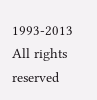1993-2013
All rights reserved